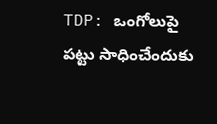TDP: ఒంగోలుపై పట్టు సాధించేందుకు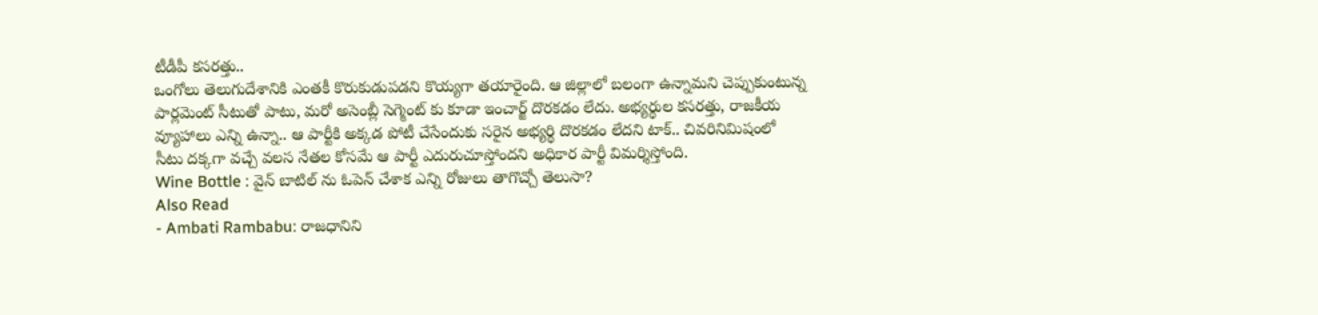టీడీపీ కసరత్తు..
ఒంగోలు తెలుగుదేశానికి ఎంతకీ కొరుకుడుపడని కొయ్యగా తయారైంది. ఆ జిల్లాలో బలంగా ఉన్నామని చెప్పుకుంటున్న పార్లమెంట్ సీటుతో పాటు, మరో అసెంబ్లీ సెగ్మెంట్ కు కూడా ఇంచార్జ్ దొరకడం లేదు. అభ్యర్థుల కసరత్తు, రాజకీయ వ్యూహాలు ఎన్ని ఉన్నా.. ఆ పార్టీకి అక్కడ పోటీ చేసేందుకు సరైన అభ్యర్థి దొరకడం లేదని టాక్.. చివరినిమిషంలో సీటు దక్కగా వచ్చే వలస నేతల కోసమే ఆ పార్టీ ఎదురుచూస్తోందని అధికార పార్టీ విమర్శిస్తోంది.
Wine Bottle : వైన్ బాటిల్ ను ఓపెన్ చేశాక ఎన్ని రోజులు తాగొచ్చో తెలుసా?
Also Read
- Ambati Rambabu: రాజధానిని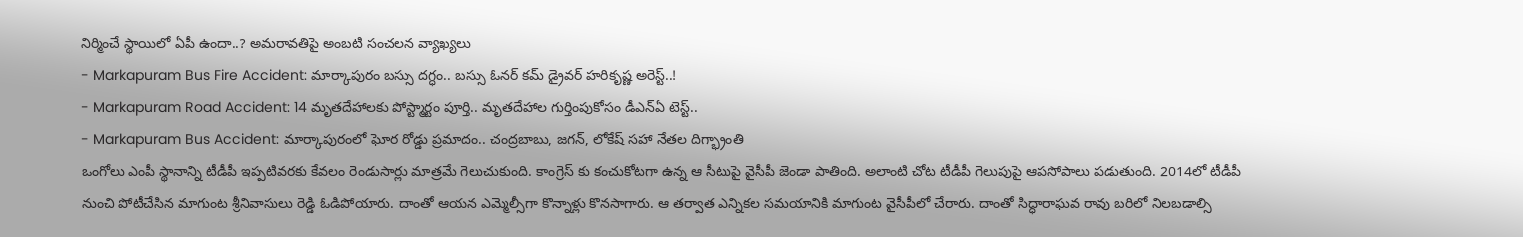నిర్మించే స్థాయిలో ఏపీ ఉందా..? అమరావతిపై అంబటి సంచలన వ్యాఖ్యలు
- Markapuram Bus Fire Accident: మార్కాపురం బస్సు దగ్ధం.. బస్సు ఓనర్ కమ్ డ్రైవర్ హరికృష్ణ అరెస్ట్..!
- Markapuram Road Accident: 14 మృతదేహాలకు పోస్ట్మార్టం పూర్తి.. మృతదేహాల గుర్తింపుకోసం డీఎన్ఏ టెస్ట్..
- Markapuram Bus Accident: మార్కాపురంలో ఘోర రోడ్డు ప్రమాదం.. చంద్రబాబు, జగన్, లోకేష్ సహా నేతల దిగ్భ్రాంతి
ఒంగోలు ఎంపీ స్థానాన్ని టీడీపీ ఇప్పటివరకు కేవలం రెండుసార్లు మాత్రమే గెలుచుకుంది. కాంగ్రెస్ కు కంచుకోటగా ఉన్న ఆ సీటుపై వైసీపీ జెండా పాతింది. అలాంటి చోట టీడీపీ గెలుపుపై ఆపసోపాలు పడుతుంది. 2014లో టీడీపీ నుంచి పోటీచేసిన మాగుంట శ్రీనివాసులు రెడ్డి ఓడిపోయారు. దాంతో ఆయన ఎమ్మెల్సీగా కొన్నాళ్లు కొనసాగారు. ఆ తర్వాత ఎన్నికల సమయానికి మాగుంట వైసీపీలో చేరారు. దాంతో సిద్ధారాఘవ రావు బరిలో నిలబడాల్సి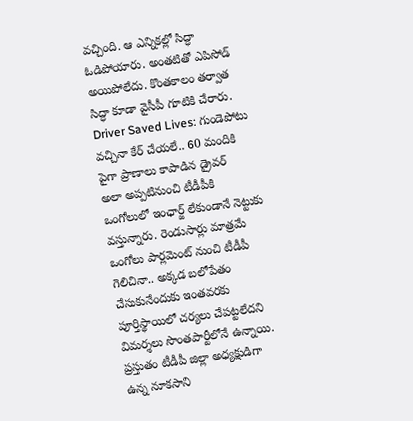వచ్చింది. ఆ ఎన్నికల్లో సిద్ధా ఓడిపోయారు. అంతటితో ఎపిసోడ్ అయిపోలేదు. కొంతకాలం తర్వాత సిద్ధా కూడా వైసీపీ గూటికి చేరారు.
Driver Saved Lives: గుండెపోటు వచ్చినా కేర్ చేయలే.. 60 మందికి పైగా ప్రాణాలు కాపాడిన డ్రైవర్
అలా అప్పటినుంచి టీడీపీకి ఒంగోలులో ఇంఛార్జ్ లేకుండానే నెట్టుకు వస్తున్నారు. రెండుసార్లు మాత్రమే ఒంగోలు పార్లమెంట్ నుంచి టీడీపీ గెలిచినా.. అక్కడ బలోపేతం చేసుకునేందుకు ఇంతవరకు పూర్తిస్థాయిలో చర్యలు చేపట్టలేదని విమర్శలు సొంతపార్టీలోనే ఉన్నాయి. ప్రస్తుతం టీడీపీ జిల్లా అధ్యక్షుడిగా ఉన్న నూకసాని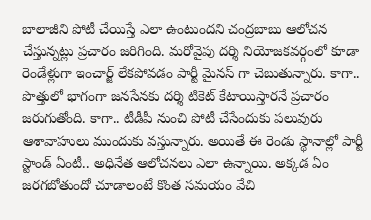బాలాజీని పోటీ చేయిస్తే ఎలా ఉంటుందని చంద్రబాబు ఆలోచన చేస్తున్నట్లు ప్రచారం జరిగింది. మరోవైపు దర్శి నియోజకవర్గంలో కూడా రెండేళ్లుగా ఇంచార్జ్ లేకపోవడం పార్టీ మైనస్ గా చెబుతున్నారు. కాగా.. పొత్తులో భాగంగా జనసేనకు దర్శి టికెట్ కేటాయిస్తారనే ప్రచారం జరుగుతోంది. కాగా.. టీడీపీ నుంచి పోటీ చేసేందుకు పలువురు ఆశావాహులు ముందుకు వస్తున్నారు. అయితే ఈ రెండు స్థానాల్లో పార్టీ స్టాండ్ ఏంటీ.. అధినేత ఆలోచనలు ఎలా ఉన్నాయి. అక్కడ ఏం జరగబోతుందో చూడాలంటే కొంత సమయం వేచి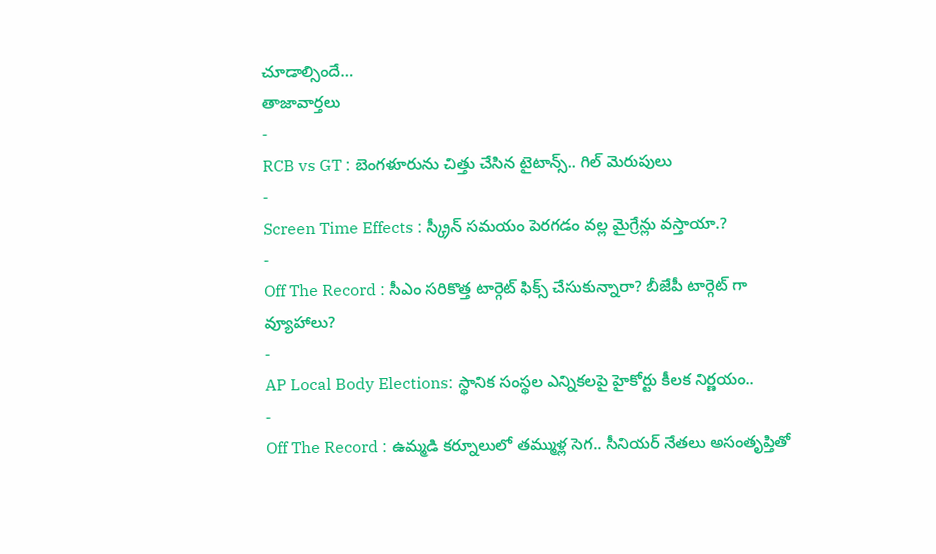చూడాల్సిందే…
తాజావార్తలు
-
RCB vs GT : బెంగళూరును చిత్తు చేసిన టైటాన్స్.. గిల్ మెరుపులు
-
Screen Time Effects : స్క్రీన్ సమయం పెరగడం వల్ల మైగ్రేన్లు వస్తాయా.?
-
Off The Record : సీఎం సరికొత్త టార్గెట్ ఫిక్స్ చేసుకున్నారా? బీజేపీ టార్గెట్ గా వ్యూహాలు?
-
AP Local Body Elections: స్థానిక సంస్థల ఎన్నికలపై హైకోర్టు కీలక నిర్ణయం..
-
Off The Record : ఉమ్మడి కర్నూలులో తమ్ముళ్ల సెగ.. సీనియర్ నేతలు అసంతృప్తితో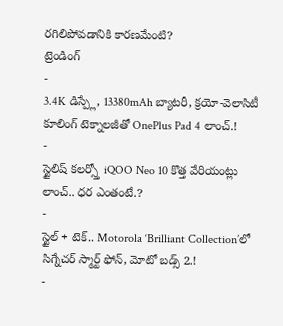రగిలిపోవడానికి కారణమేంటి?
ట్రెండింగ్
-
3.4K డిస్ప్లే, 13380mAh బ్యాటరీ, క్రయో-వెలాసిటీ కూలింగ్ టెక్నాలజీతో OnePlus Pad 4 లాంచ్.!
-
స్టైలిష్ కలర్స్తో iQOO Neo 10 కొత్త వేరియంట్లు లాంచ్.. ధర ఎంతంటే.?
-
స్టైల్ + టెక్.. Motorola ‘Brilliant Collection’లో సిగ్నేచర్ స్మార్ట్ ఫోన్, మోటో బడ్స్ 2.!
-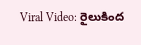Viral Video: రైలుకింద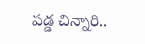పడ్డ చిన్నారి..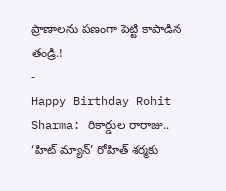ప్రాణాలను పణంగా పెట్టి కాపాడిన తండ్రి.!
-
Happy Birthday Rohit Sharma: రికార్డుల రారాజు.. ‘హిట్ మ్యాన్’ రోహిత్ శర్మకు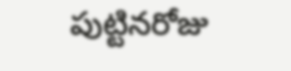పుట్టినరోజు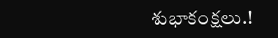శుభాకంక్షలు.!